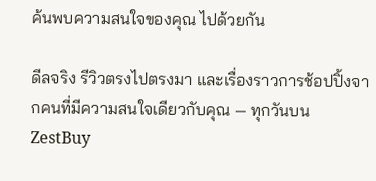ค้นพบความสนใจของคุณ ไปด้วยกัน

ดีลจริง รีวิวตรงไปตรงมา และเรื่องราวการช้อปปิ้งจากคนที่มีความสนใจเดียวกับคุณ — ทุกวันบน ZestBuy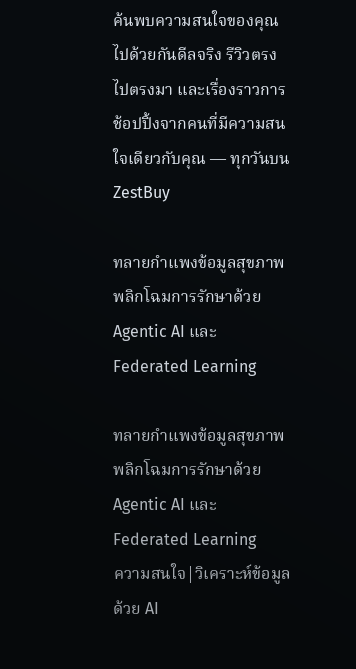ค้นพบความสนใจของคุณ ไปด้วยกันดีลจริง รีวิวตรงไปตรงมา และเรื่องราวการช้อปปิ้งจากคนที่มีความสนใจเดียวกับคุณ — ทุกวันบน ZestBuy

ทลายกำแพงข้อมูลสุขภาพ พลิกโฉมการรักษาด้วย Agentic AI และ Federated Learning

ทลายกำแพงข้อมูลสุขภาพ พลิกโฉมการรักษาด้วย Agentic AI และ Federated Learning
ความสนใจ|วิเคราะห์ข้อมูลด้วย AI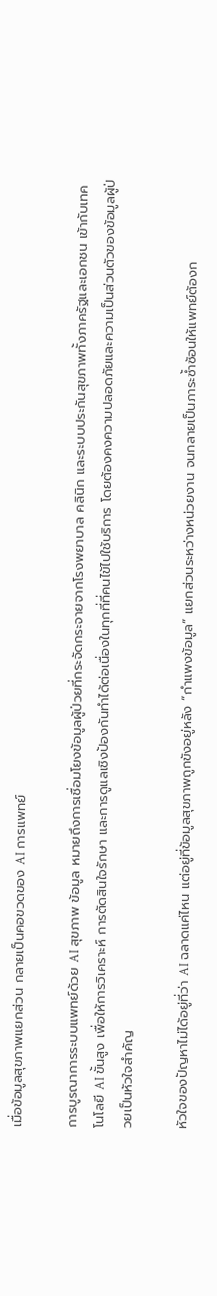เมื่อข้อมูลสุขภาพแยกส่วน กลายเป็นคอขวดของ AI การแพทย์

การบูรณาการระบบแพทย์ด้วย AI สุขภาพ ข้อมูล หมายถึงการเชื่อมโยงข้อมูลผู้ป่วยที่กระจัดกระจายจากโรงพยาบาล คลินิก และระบบประกันสุขภาพทั้งภาครัฐและเอกชน เข้ากับเทคโนโลยี AI ขั้นสูง เพื่อให้การวิเคราะห์ การตัดสินใจรักษา และการดูแลเชิงป้องกันทำได้ต่อเนื่องในทุกที่ที่คนไข้ไปใช้บริการ โดยต้องคงความปลอดภัยและความเป็นส่วนตัวของข้อมูลผู้ป่วยเป็นหัวใจสำคัญ

หัวใจของปัญหาไม่ได้อยู่ที่ว่า AI ฉลาดแค่ไหน แต่อยู่ที่ข้อมูลสุขภาพถูกขังอยู่หลัง “กำแพงข้อมูล” แยกส่วนระหว่างหน่วยงาน จนกลายเป็นภาระซ้ำซ้อนให้แพทย์ต้องก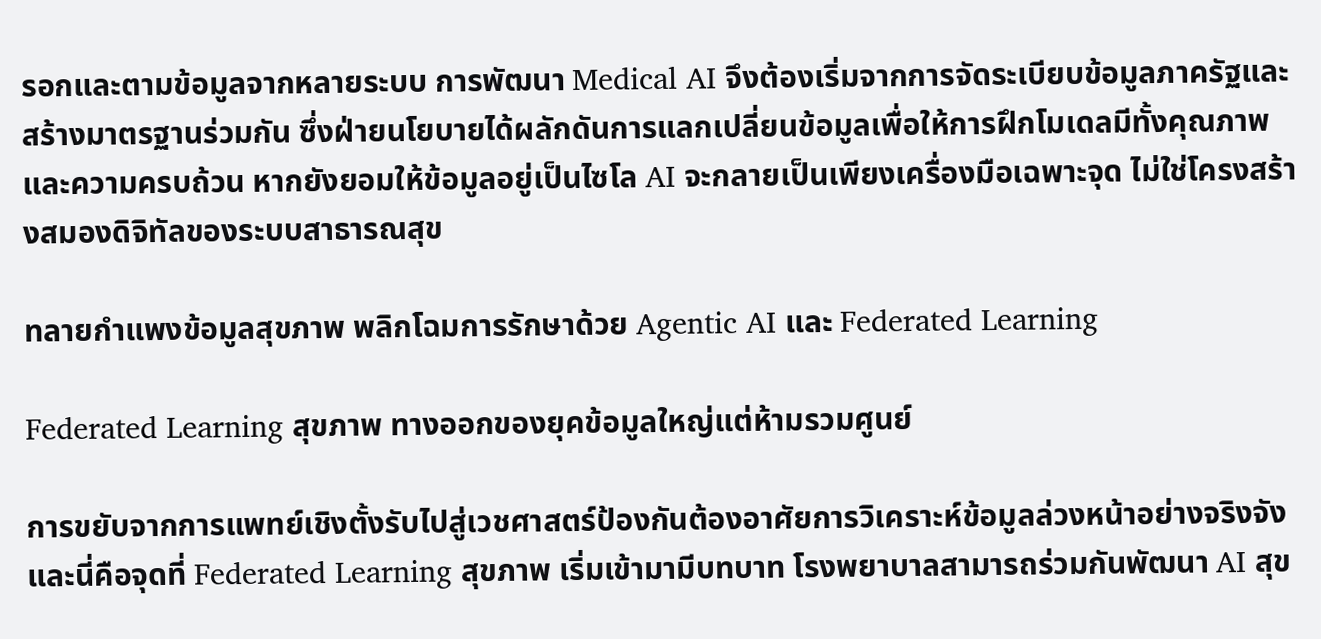รอกและตามข้อมูลจากหลายระบบ การพัฒนา Medical AI จึงต้องเริ่มจากการจัดระเบียบข้อมูลภาครัฐและสร้างมาตรฐานร่วมกัน ซึ่งฝ่ายนโยบายได้ผลักดันการแลกเปลี่ยนข้อมูลเพื่อให้การฝึกโมเดลมีทั้งคุณภาพและความครบถ้วน หากยังยอมให้ข้อมูลอยู่เป็นไซโล AI จะกลายเป็นเพียงเครื่องมือเฉพาะจุด ไม่ใช่โครงสร้างสมองดิจิทัลของระบบสาธารณสุข

ทลายกำแพงข้อมูลสุขภาพ พลิกโฉมการรักษาด้วย Agentic AI และ Federated Learning

Federated Learning สุขภาพ ทางออกของยุคข้อมูลใหญ่แต่ห้ามรวมศูนย์

การขยับจากการแพทย์เชิงตั้งรับไปสู่เวชศาสตร์ป้องกันต้องอาศัยการวิเคราะห์ข้อมูลล่วงหน้าอย่างจริงจัง และนี่คือจุดที่ Federated Learning สุขภาพ เริ่มเข้ามามีบทบาท โรงพยาบาลสามารถร่วมกันพัฒนา AI สุข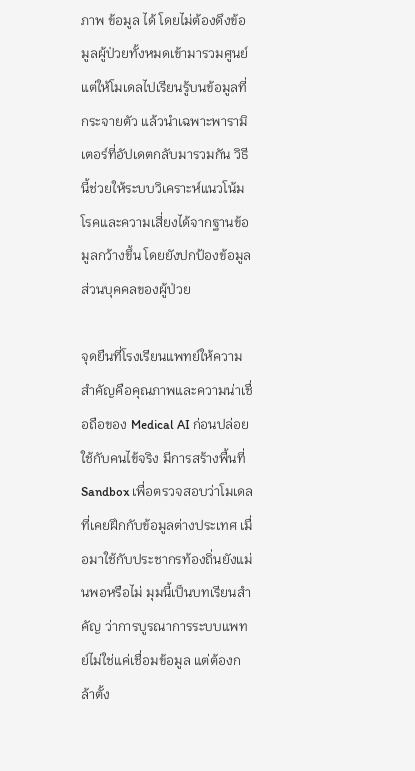ภาพ ข้อมูล ได้ โดยไม่ต้องดึงข้อมูลผู้ป่วยทั้งหมดเข้ามารวมศูนย์ แต่ให้โมเดลไปเรียนรู้บนข้อมูลที่กระจายตัว แล้วนำเฉพาะพารามิเตอร์ที่อัปเดตกลับมารวมกัน วิธีนี้ช่วยให้ระบบวิเคราะห์แนวโน้มโรคและความเสี่ยงได้จากฐานข้อมูลกว้างขึ้น โดยยังปกป้องข้อมูลส่วนบุคคลของผู้ป่วย

จุดยืนที่โรงเรียนแพทย์ให้ความสำคัญคือคุณภาพและความน่าเชื่อถือของ Medical AI ก่อนปล่อยใช้กับคนไข้จริง มีการสร้างพื้นที่ Sandbox เพื่อตรวจสอบว่าโมเดลที่เคยฝึกกับข้อมูลต่างประเทศ เมื่อมาใช้กับประชากรท้องถิ่นยังแม่นพอหรือไม่ มุมนี้เป็นบทเรียนสำคัญ ว่าการบูรณาการระบบแพทย์ไม่ใช่แค่เชื่อมข้อมูล แต่ต้องกล้าตั้ง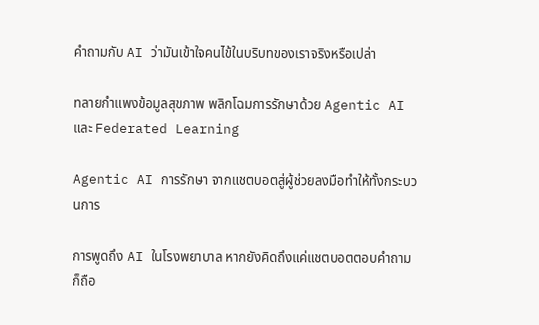คำถามกับ AI ว่ามันเข้าใจคนไข้ในบริบทของเราจริงหรือเปล่า

ทลายกำแพงข้อมูลสุขภาพ พลิกโฉมการรักษาด้วย Agentic AI และ Federated Learning

Agentic AI การรักษา จากแชตบอตสู่ผู้ช่วยลงมือทำให้ทั้งกระบวนการ

การพูดถึง AI ในโรงพยาบาล หากยังคิดถึงแค่แชตบอตตอบคำถาม ก็ถือ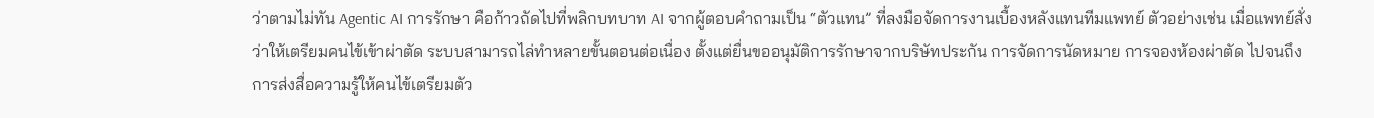ว่าตามไม่ทัน Agentic AI การรักษา คือก้าวถัดไปที่พลิกบทบาท AI จากผู้ตอบคำถามเป็น “ตัวแทน” ที่ลงมือจัดการงานเบื้องหลังแทนทีมแพทย์ ตัวอย่างเช่น เมื่อแพทย์สั่งว่าให้เตรียมคนไข้เข้าผ่าตัด ระบบสามารถไล่ทำหลายขั้นตอนต่อเนื่อง ตั้งแต่ยื่นขออนุมัติการรักษาจากบริษัทประกัน การจัดการนัดหมาย การจองห้องผ่าตัด ไปจนถึงการส่งสื่อความรู้ให้คนไข้เตรียมตัว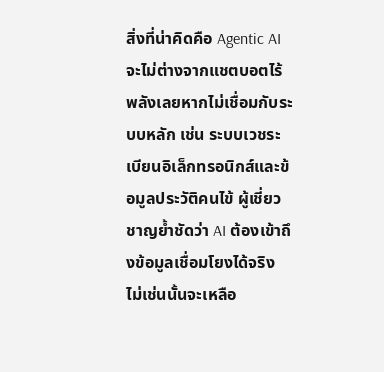สิ่งที่น่าคิดคือ Agentic AI จะไม่ต่างจากแชตบอตไร้พลังเลยหากไม่เชื่อมกับระบบหลัก เช่น ระบบเวชระเบียนอิเล็กทรอนิกส์และข้อมูลประวัติคนไข้ ผู้เชี่ยวชาญย้ำชัดว่า AI ต้องเข้าถึงข้อมูลเชื่อมโยงได้จริง ไม่เช่นนั้นจะเหลือ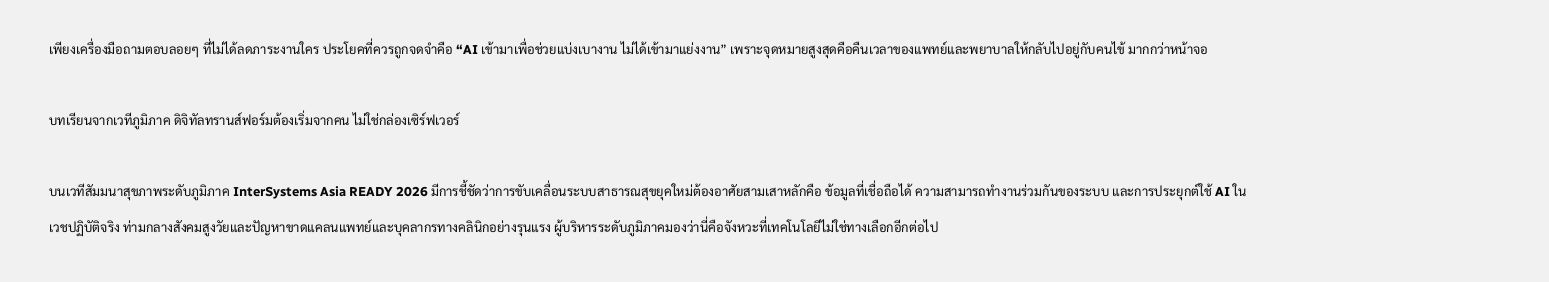เพียงเครื่องมือถามตอบลอยๆ ที่ไม่ได้ลดภาระงานใคร ประโยคที่ควรถูกจดจำคือ “AI เข้ามาเพื่อช่วยแบ่งเบางาน ไม่ได้เข้ามาแย่งงาน” เพราะจุดหมายสูงสุดคือคืนเวลาของแพทย์และพยาบาลให้กลับไปอยู่กับคนไข้ มากกว่าหน้าจอ

บทเรียนจากเวทีภูมิภาค ดิจิทัลทรานส์ฟอร์มต้องเริ่มจากคน ไม่ใช่กล่องเซิร์ฟเวอร์

บนเวทีสัมมนาสุขภาพระดับภูมิภาค InterSystems Asia READY 2026 มีการชี้ชัดว่าการขับเคลื่อนระบบสาธารณสุขยุคใหม่ต้องอาศัยสามเสาหลักคือ ข้อมูลที่เชื่อถือได้ ความสามารถทำงานร่วมกันของระบบ และการประยุกต์ใช้ AI ในเวชปฏิบัติจริง ท่ามกลางสังคมสูงวัยและปัญหาขาดแคลนแพทย์และบุคลากรทางคลินิกอย่างรุนแรง ผู้บริหารระดับภูมิภาคมองว่านี่คือจังหวะที่เทคโนโลยีไม่ใช่ทางเลือกอีกต่อไป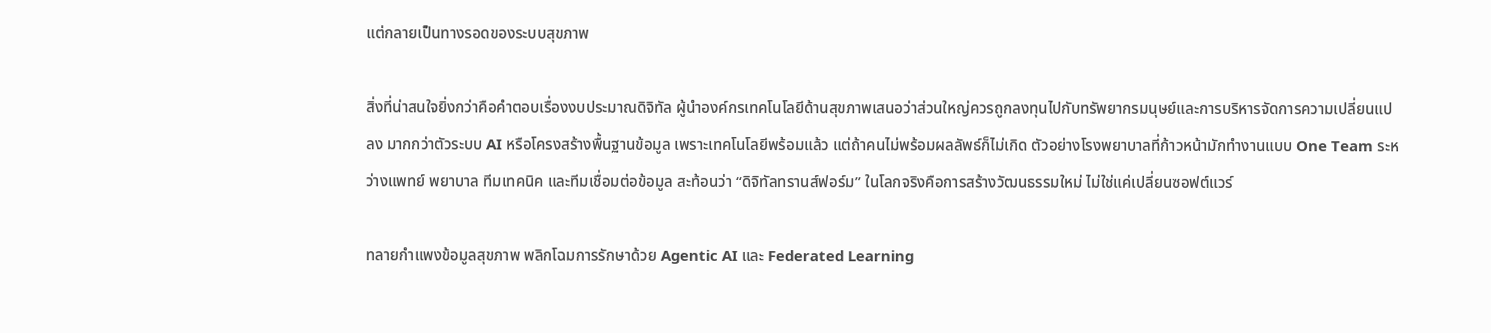แต่กลายเป็นทางรอดของระบบสุขภาพ

สิ่งที่น่าสนใจยิ่งกว่าคือคำตอบเรื่องงบประมาณดิจิทัล ผู้นำองค์กรเทคโนโลยีด้านสุขภาพเสนอว่าส่วนใหญ่ควรถูกลงทุนไปกับทรัพยากรมนุษย์และการบริหารจัดการความเปลี่ยนแปลง มากกว่าตัวระบบ AI หรือโครงสร้างพื้นฐานข้อมูล เพราะเทคโนโลยีพร้อมแล้ว แต่ถ้าคนไม่พร้อมผลลัพธ์ก็ไม่เกิด ตัวอย่างโรงพยาบาลที่ก้าวหน้ามักทำงานแบบ One Team ระหว่างแพทย์ พยาบาล ทีมเทคนิค และทีมเชื่อมต่อข้อมูล สะท้อนว่า “ดิจิทัลทรานส์ฟอร์ม” ในโลกจริงคือการสร้างวัฒนธรรมใหม่ ไม่ใช่แค่เปลี่ยนซอฟต์แวร์

ทลายกำแพงข้อมูลสุขภาพ พลิกโฉมการรักษาด้วย Agentic AI และ Federated Learning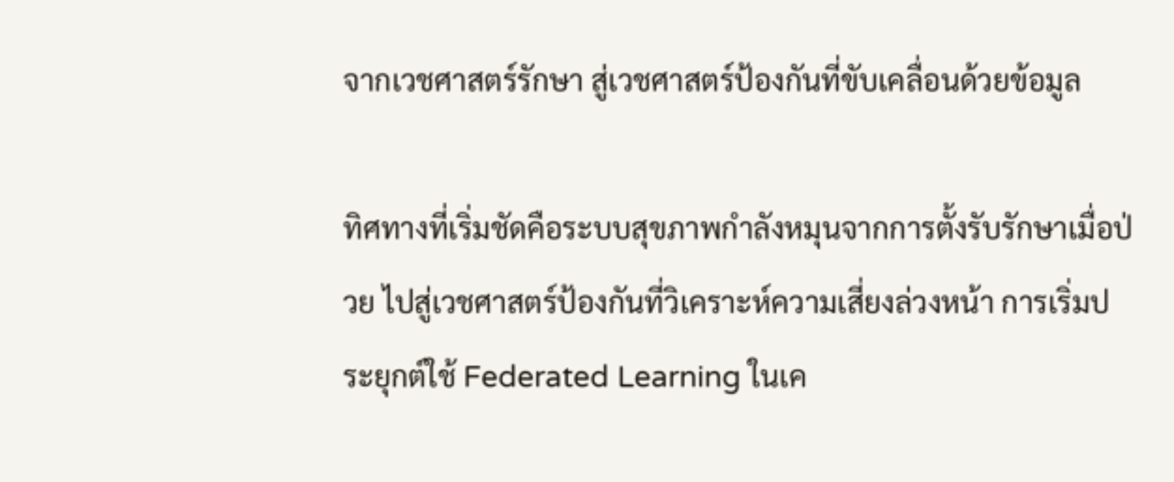จากเวชศาสตร์รักษา สู่เวชศาสตร์ป้องกันที่ขับเคลื่อนด้วยข้อมูล

ทิศทางที่เริ่มชัดคือระบบสุขภาพกำลังหมุนจากการตั้งรับรักษาเมื่อป่วย ไปสู่เวชศาสตร์ป้องกันที่วิเคราะห์ความเสี่ยงล่วงหน้า การเริ่มประยุกต์ใช้ Federated Learning ในเค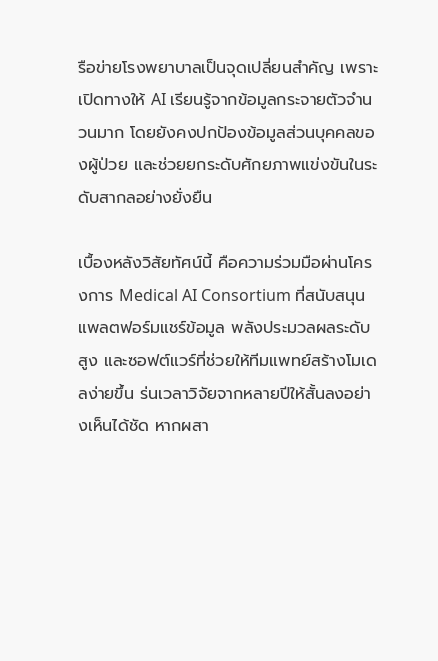รือข่ายโรงพยาบาลเป็นจุดเปลี่ยนสำคัญ เพราะเปิดทางให้ AI เรียนรู้จากข้อมูลกระจายตัวจำนวนมาก โดยยังคงปกป้องข้อมูลส่วนบุคคลของผู้ป่วย และช่วยยกระดับศักยภาพแข่งขันในระดับสากลอย่างยั่งยืน

เบื้องหลังวิสัยทัศน์นี้ คือความร่วมมือผ่านโครงการ Medical AI Consortium ที่สนับสนุนแพลตฟอร์มแชร์ข้อมูล พลังประมวลผลระดับสูง และซอฟต์แวร์ที่ช่วยให้ทีมแพทย์สร้างโมเดลง่ายขึ้น ร่นเวลาวิจัยจากหลายปีให้สั้นลงอย่างเห็นได้ชัด หากผสา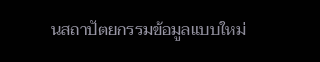นสถาปัตยกรรมข้อมูลแบบใหม่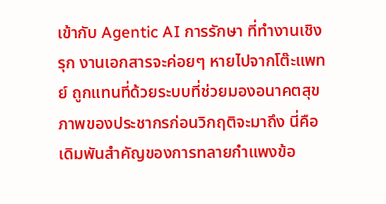เข้ากับ Agentic AI การรักษา ที่ทำงานเชิงรุก งานเอกสารจะค่อยๆ หายไปจากโต๊ะแพทย์ ถูกแทนที่ด้วยระบบที่ช่วยมองอนาคตสุขภาพของประชากรก่อนวิกฤติจะมาถึง นี่คือเดิมพันสำคัญของการทลายกำแพงข้อ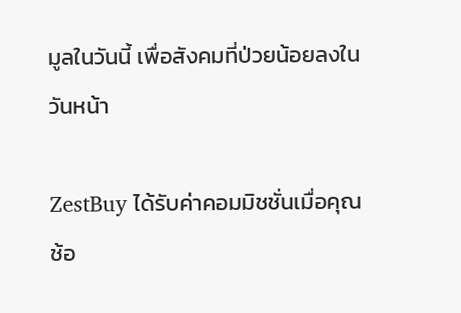มูลในวันนี้ เพื่อสังคมที่ป่วยน้อยลงในวันหน้า

ZestBuy ได้รับค่าคอมมิชชั่นเมื่อคุณช้อ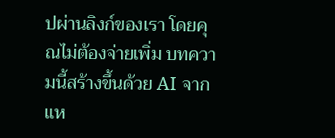ปผ่านลิงก์ของเรา โดยคุณไม่ต้องจ่ายเพิ่ม บทความนี้สร้างขึ้นด้วย AI จากแห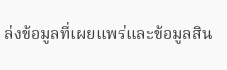ล่งข้อมูลที่เผยแพร่และข้อมูลสิน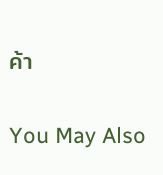ค้า

You May Also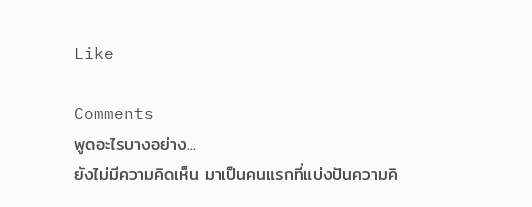Like

Comments
พูดอะไรบางอย่าง...
ยังไม่มีความคิดเห็น มาเป็นคนแรกที่แบ่งปันความคิ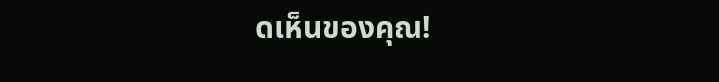ดเห็นของคุณ!